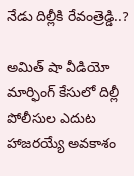నేడు దిల్లీకి రేవంత్రెడ్డి..?

అమిత్ షా వీడియో మార్ఫింగ్ కేసులో దిల్లీ పోలీసుల ఎదుట హాజరయ్యే అవకాశం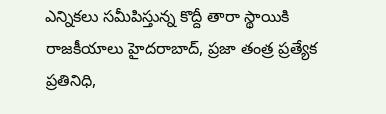ఎన్నికలు సమీపిస్తున్న కొద్దీ తారా స్థాయికి రాజకీయాలు హైదరాబాద్, ప్రజా తంత్ర ప్రత్యేక ప్రతినిధి,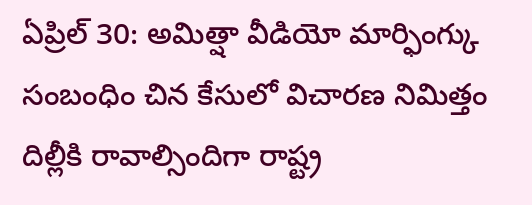ఏప్రిల్ 30: అమిత్షా వీడియో మార్ఫింగ్కు సంబంధిం చిన కేసులో విచారణ నిమిత్తం దిల్లీకి రావాల్సిందిగా రాష్ట్ర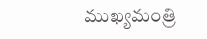ముఖ్యమంత్రి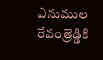ఎనుముల రేవంత్రెడ్డికి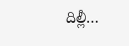దిల్లీ…